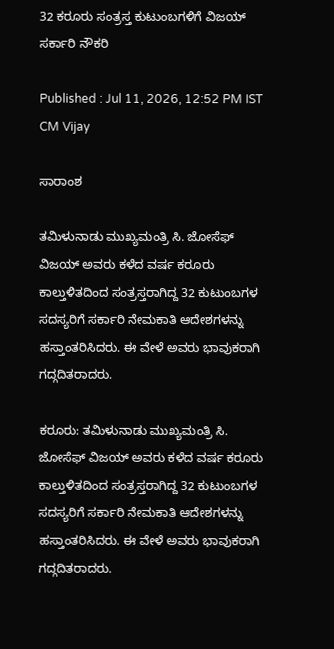32 ಕರೂರು ಸಂತ್ರಸ್ತ ಕುಟುಂಬಗಳಿಗೆ ವಿಜಯ್‌ ಸರ್ಕಾರಿ ನೌಕರಿ

Published : Jul 11, 2026, 12:52 PM IST
CM Vijay

ಸಾರಾಂಶ

ತಮಿಳುನಾಡು ಮುಖ್ಯಮಂತ್ರಿ ಸಿ. ಜೋಸೆಫ್ ವಿಜಯ್ ಅವರು ಕಳೆದ ವರ್ಷ ಕರೂರು ಕಾಲ್ತುಳಿತದಿಂದ ಸಂತ್ರಸ್ತರಾಗಿದ್ದ 32 ಕುಟುಂಬಗಳ ಸದಸ್ಯರಿಗೆ ಸರ್ಕಾರಿ ನೇಮಕಾತಿ ಆದೇಶಗಳನ್ನು ಹಸ್ತಾಂತರಿಸಿದರು. ಈ ವೇಳೆ ಅವರು ಭಾವುಕರಾಗಿ ಗದ್ಗದಿತರಾದರು.

ಕರೂರು: ತಮಿಳುನಾಡು ಮುಖ್ಯಮಂತ್ರಿ ಸಿ. ಜೋಸೆಫ್ ವಿಜಯ್ ಅವರು ಕಳೆದ ವರ್ಷ ಕರೂರು ಕಾಲ್ತುಳಿತದಿಂದ ಸಂತ್ರಸ್ತರಾಗಿದ್ದ 32 ಕುಟುಂಬಗಳ ಸದಸ್ಯರಿಗೆ ಸರ್ಕಾರಿ ನೇಮಕಾತಿ ಆದೇಶಗಳನ್ನು ಹಸ್ತಾಂತರಿಸಿದರು. ಈ ವೇಳೆ ಅವರು ಭಾವುಕರಾಗಿ ಗದ್ಗದಿತರಾದರು.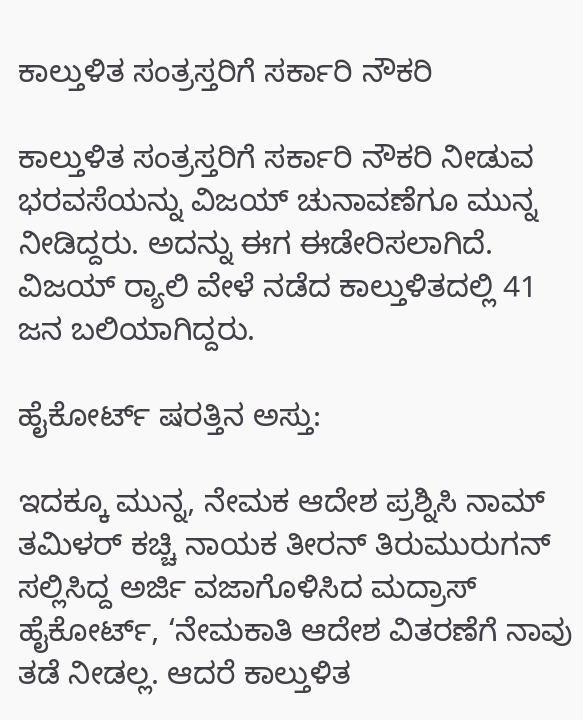ಕಾಲ್ತುಳಿತ ಸಂತ್ರಸ್ತರಿಗೆ ಸರ್ಕಾರಿ ನೌಕರಿ

ಕಾಲ್ತುಳಿತ ಸಂತ್ರಸ್ತರಿಗೆ ಸರ್ಕಾರಿ ನೌಕರಿ ನೀಡುವ ಭರವಸೆಯನ್ನು ವಿಜಯ್‌ ಚುನಾವಣೆಗೂ ಮುನ್ನ ನೀಡಿದ್ದರು. ಅದನ್ನು ಈಗ ಈಡೇರಿಸಲಾಗಿದೆ. ವಿಜಯ್ ರ್‍ಯಾಲಿ ವೇಳೆ ನಡೆದ ಕಾಲ್ತುಳಿತದಲ್ಲಿ 41 ಜನ ಬಲಿಯಾಗಿದ್ದರು.

ಹೈಕೋರ್ಟ್‌ ಷರತ್ತಿನ ಅಸ್ತು:

ಇದಕ್ಕೂ ಮುನ್ನ, ನೇಮಕ ಆದೇಶ ಪ್ರಶ್ನಿಸಿ ನಾಮ್ ತಮಿಳರ್ ಕಚ್ಚಿ ನಾಯಕ ತೀರನ್ ತಿರುಮುರುಗನ್ ಸಲ್ಲಿಸಿದ್ದ ಅರ್ಜಿ ವಜಾಗೊಳಿಸಿದ ಮದ್ರಾಸ್‌ ಹೈಕೋರ್ಟ್, ‘ನೇಮಕಾತಿ ಆದೇಶ ವಿತರಣೆಗೆ ನಾವು ತಡೆ ನೀಡಲ್ಲ. ಆದರೆ ಕಾಲ್ತುಳಿತ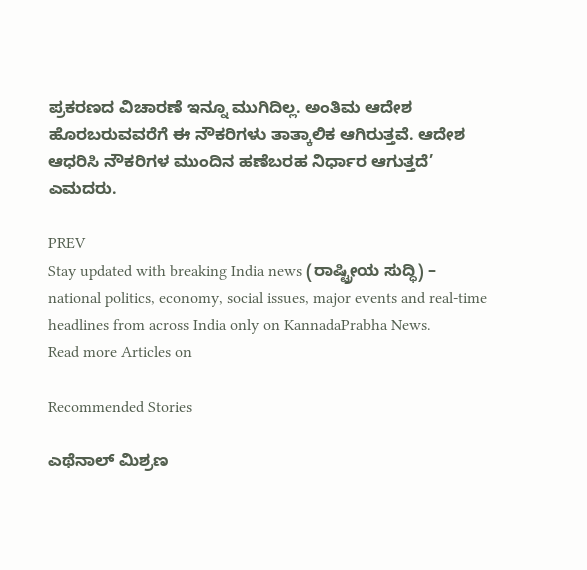ಪ್ರಕರಣದ ವಿಚಾರಣೆ ಇನ್ನೂ ಮುಗಿದಿಲ್ಲ. ಅಂತಿಮ ಆದೇಶ ಹೊರಬರುವವರೆಗೆ ಈ ನೌಕರಿಗಳು ತಾತ್ಕಾಲಿಕ ಆಗಿರುತ್ತವೆ. ಆದೇಶ ಆಧರಿಸಿ ನೌಕರಿಗಳ ಮುಂದಿನ ಹಣೆಬರಹ ನಿರ್ಧಾರ ಆಗುತ್ತದೆ’ ಎಮದರು.

PREV
Stay updated with breaking India news (ರಾಷ್ಟ್ರೀಯ ಸುದ್ಧಿ) – national politics, economy, social issues, major events and real‑time headlines from across India only on KannadaPrabha News.
Read more Articles on

Recommended Stories

ಎಥೆನಾಲ್‌ ಮಿಶ್ರಣ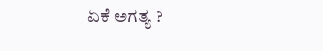ಏಕೆ ಅಗತ್ಯ ?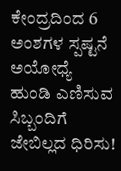ಕೇಂದ್ರದಿಂದ 6 ಅಂಶಗಳ ಸ್ಪಷ್ಟನೆ
ಅಯೋಧ್ಯೆ ಹುಂಡಿ ಎಣಿಸುವ ಸಿಬ್ಬಂದಿಗೆ ಜೇಬಿಲ್ಲದ ಧಿರಿಸು!